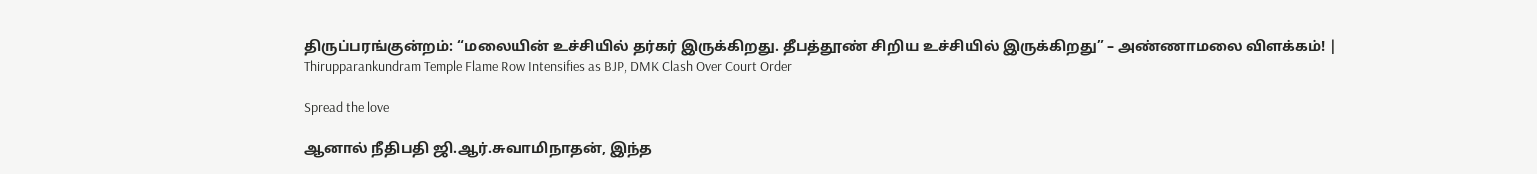திருப்பரங்குன்றம்: “மலையின் உச்சியில் தர்கர் இருக்கிறது. தீபத்தூண் சிறிய உச்சியில் இருக்கிறது” – அண்ணாமலை விளக்கம்! | Thirupparankundram Temple Flame Row Intensifies as BJP, DMK Clash Over Court Order

Spread the love

ஆனால் நீதிபதி ஜி.ஆர்.சுவாமிநாதன், இந்த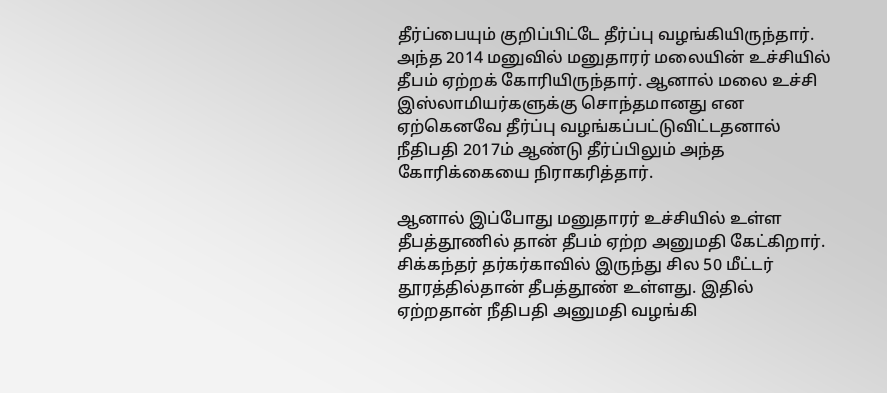தீர்ப்பையும் குறிப்பிட்டே தீர்ப்பு வழங்கியிருந்தார். அந்த 2014 மனுவில் மனுதாரர் மலையின் உச்சியில் தீபம் ஏற்றக் கோரியிருந்தார். ஆனால் மலை உச்சி இஸ்லாமியர்களுக்கு சொந்தமானது என ஏற்கெனவே தீர்ப்பு வழங்கப்பட்டுவிட்டதனால் நீதிபதி 2017ம் ஆண்டு தீர்ப்பிலும் அந்த கோரிக்கையை நிராகரித்தார்.

ஆனால் இப்போது மனுதாரர் உச்சியில் உள்ள தீபத்தூணில் தான் தீபம் ஏற்ற அனுமதி கேட்கிறார். சிக்கந்தர் தர்கர்காவில் இருந்து சில 50 மீட்டர் தூரத்தில்தான் தீபத்தூண் உள்ளது. இதில் ஏற்றதான் நீதிபதி அனுமதி வழங்கி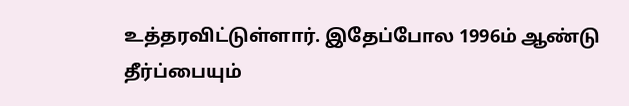உத்தரவிட்டுள்ளார். இதேப்போல 1996ம் ஆண்டு தீர்ப்பையும்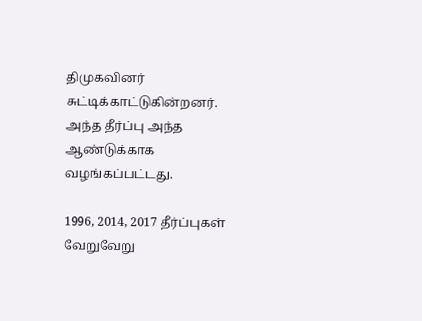திமுகவினர் சுட்டிக்காட்டுகின்றனர். அந்த தீர்ப்பு அந்த ஆண்டுக்காக வழங்கப்பட்டது.

1996, 2014, 2017 தீர்ப்புகள் வேறுவேறு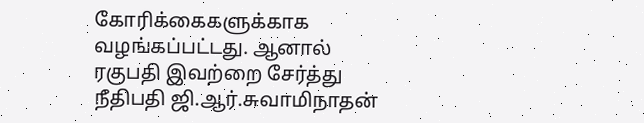கோரிக்கைகளுக்காக வழங்கப்பட்டது. ஆனால் ரகுபதி இவற்றை சேர்த்து நீதிபதி ஜி.ஆர்.சுவாமிநாதன்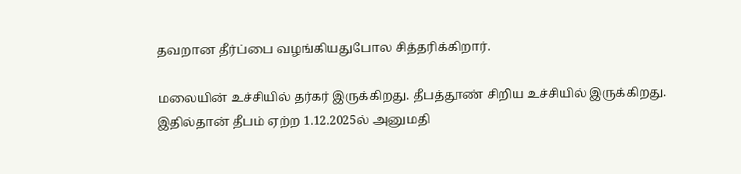தவறான தீர்ப்பை வழங்கியதுபோல சித்தரிக்கிறார்.

மலையின் உச்சியில் தர்கர் இருக்கிறது. தீபத்தூண் சிறிய உச்சியில் இருக்கிறது. இதில்தான் தீபம் ஏற்ற 1.12.2025ல் அனுமதி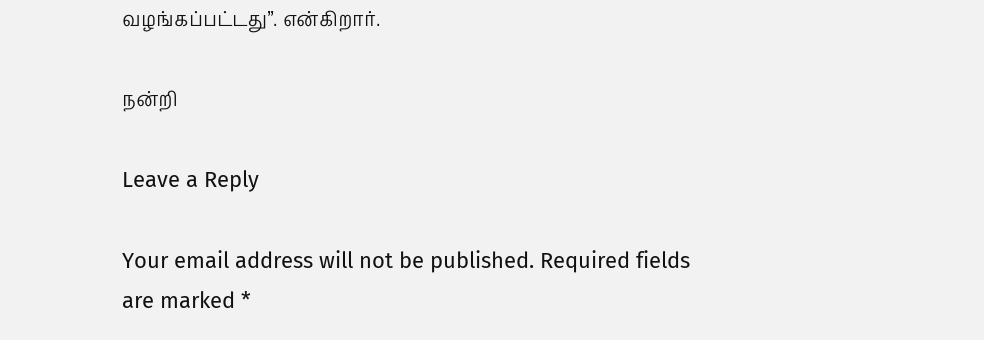வழங்கப்பட்டது”. என்கிறார்.

நன்றி

Leave a Reply

Your email address will not be published. Required fields are marked *